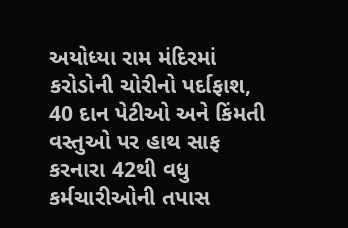અયોધ્યા રામ મંદિરમાં કરોડોની ચોરીનો પર્દાફાશ, 40 દાન પેટીઓ અને કિંમતી વસ્તુઓ પર હાથ સાફ કરનારા 42થી વધુ કર્મચારીઓની તપાસ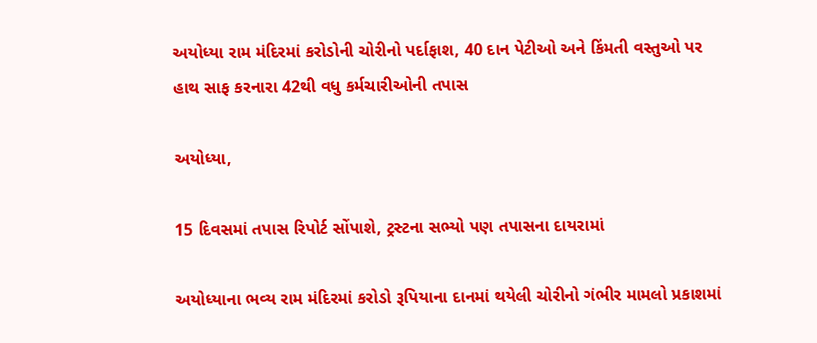અયોધ્યા રામ મંદિરમાં કરોડોની ચોરીનો પર્દાફાશ, 40 દાન પેટીઓ અને કિંમતી વસ્તુઓ પર હાથ સાફ કરનારા 42થી વધુ કર્મચારીઓની તપાસ

અયોધ્યા,

15 દિવસમાં તપાસ રિપોર્ટ સોંપાશે, ટ્રસ્ટના સભ્યો પણ તપાસના દાયરામાં

અયોધ્યાના ભવ્ય રામ મંદિરમાં કરોડો રૂપિયાના દાનમાં થયેલી ચોરીનો ગંભીર મામલો પ્રકાશમાં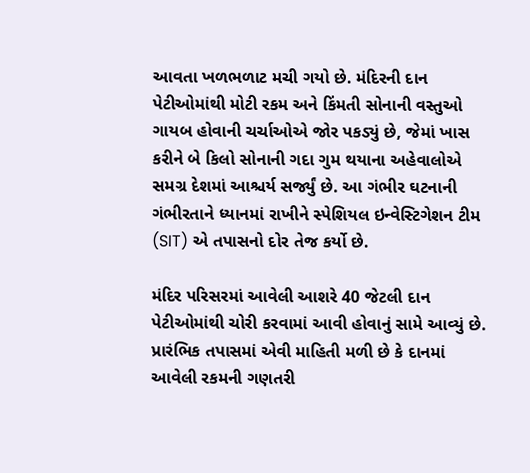આવતા ખળભળાટ મચી ગયો છે. મંદિરની દાન પેટીઓમાંથી મોટી રકમ અને કિંમતી સોનાની વસ્તુઓ ગાયબ હોવાની ચર્ચાઓએ જોર પકડ્યું છે, જેમાં ખાસ કરીને બે કિલો સોનાની ગદા ગુમ થયાના અહેવાલોએ સમગ્ર દેશમાં આશ્ચર્ય સર્જ્યું છે. આ ગંભીર ઘટનાની ગંભીરતાને ધ્યાનમાં રાખીને સ્પેશિયલ ઇન્વેસ્ટિગેશન ટીમ (SIT) એ તપાસનો દોર તેજ કર્યો છે.

મંદિર પરિસરમાં આવેલી આશરે 40 જેટલી દાન પેટીઓમાંથી ચોરી કરવામાં આવી હોવાનું સામે આવ્યું છે. પ્રારંભિક તપાસમાં એવી માહિતી મળી છે કે દાનમાં આવેલી રકમની ગણતરી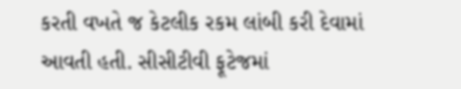કરતી વખતે જ કેટલીક રકમ લાંબી કરી દેવામાં આવતી હતી. સીસીટીવી ફૂટેજમાં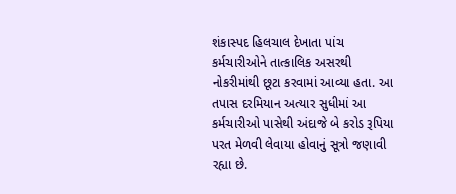શંકાસ્પદ હિલચાલ દેખાતા પાંચ કર્મચારીઓને તાત્કાલિક અસરથી નોકરીમાંથી છૂટા કરવામાં આવ્યા હતા. આ તપાસ દરમિયાન અત્યાર સુધીમાં આ કર્મચારીઓ પાસેથી અંદાજે બે કરોડ રૂપિયા પરત મેળવી લેવાયા હોવાનું સૂત્રો જણાવી રહ્યા છે.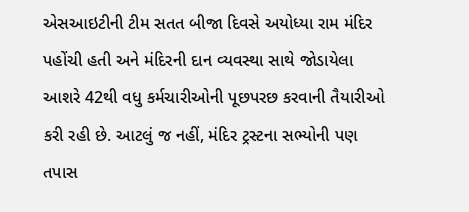એસઆઇટીની ટીમ સતત બીજા દિવસે અયોધ્યા રામ મંદિર પહોંચી હતી અને મંદિરની દાન વ્યવસ્થા સાથે જોડાયેલા આશરે 42થી વધુ કર્મચારીઓની પૂછપરછ કરવાની તૈયારીઓ કરી રહી છે. આટલું જ નહીં, મંદિર ટ્રસ્ટના સભ્યોની પણ તપાસ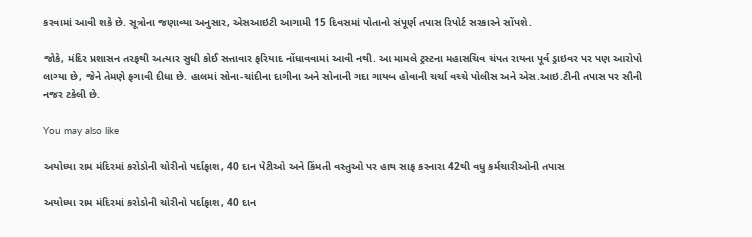કરવામાં આવી શકે છે. સૂત્રોના જણાવ્યા અનુસાર, એસઆઇટી આગામી 15 દિવસમાં પોતાનો સંપૂર્ણ તપાસ રિપોર્ટ સરકારને સોંપશે.

જોકે, મંદિર પ્રશાસન તરફથી અત્યાર સુધી કોઈ સત્તાવાર ફરિયાદ નોંધાવવામાં આવી નથી. આ મામલે ટ્રસ્ટના મહાસચિવ ચંપત રાયના પૂર્વ ડ્રાઇવર પર પણ આરોપો લાગ્યા છે, જેને તેમણે ફગાવી દીધા છે. હાલમાં સોના-ચાંદીના દાગીના અને સોનાની ગદા ગાયબ હોવાની ચર્ચા વચ્ચે પોલીસ અને એસ.આઇ.ટીની તપાસ પર સૌની નજર ટકેલી છે.

You may also like

અયોધ્યા રામ મંદિરમાં કરોડોની ચોરીનો પર્દાફાશ, 40 દાન પેટીઓ અને કિંમતી વસ્તુઓ પર હાથ સાફ કરનારા 42થી વધુ કર્મચારીઓની તપાસ

અયોધ્યા રામ મંદિરમાં કરોડોની ચોરીનો પર્દાફાશ, 40 દાન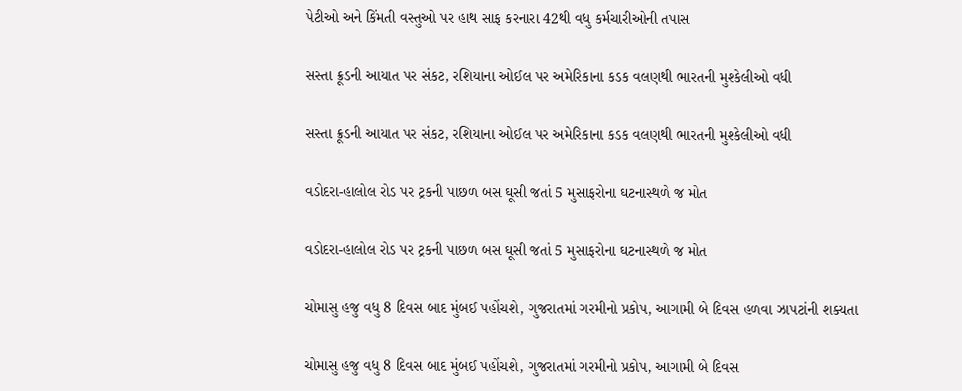પેટીઓ અને કિંમતી વસ્તુઓ પર હાથ સાફ કરનારા 42થી વધુ કર્મચારીઓની તપાસ

સસ્તા ક્રૂડની આયાત પર સંકટ, રશિયાના ઓઈલ પર અમેરિકાના કડક વલણથી ભારતની મુશ્કેલીઓ વધી

સસ્તા ક્રૂડની આયાત પર સંકટ, રશિયાના ઓઈલ પર અમેરિકાના કડક વલણથી ભારતની મુશ્કેલીઓ વધી

વડોદરા-હાલોલ રોડ પર ટ્રકની પાછળ બસ ઘૂસી જતાં 5 મુસાફરોના ઘટનાસ્થળે જ મોત

વડોદરા-હાલોલ રોડ પર ટ્રકની પાછળ બસ ઘૂસી જતાં 5 મુસાફરોના ઘટનાસ્થળે જ મોત

ચોમાસુ હજુ વધુ 8 દિવસ બાદ મુંબઈ પહોંચશે, ગુજરાતમાં ગરમીનો પ્રકોપ, આગામી બે દિવસ હળવા ઝાપટાંની શક્યતા

ચોમાસુ હજુ વધુ 8 દિવસ બાદ મુંબઈ પહોંચશે, ગુજરાતમાં ગરમીનો પ્રકોપ, આગામી બે દિવસ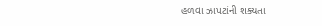હળવા ઝાપટાંની શક્યતા